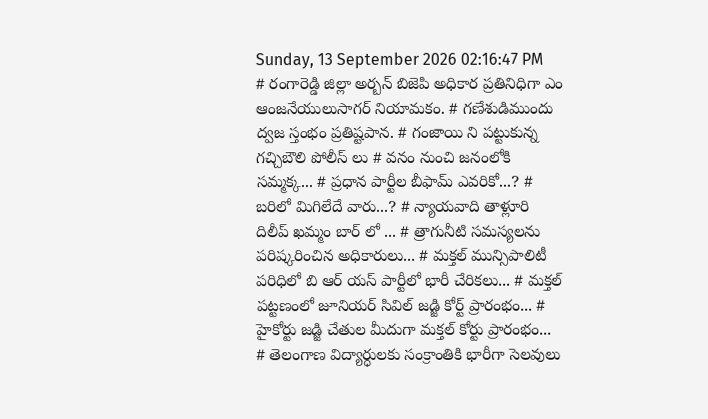Sunday, 13 September 2026 02:16:47 PM
# రంగారెడ్డి జిల్లా అర్బన్ బిజెపి అధికార ప్రతినిధిగా ఎం ఆంజనేయులుసాగర్ నియామకం. # గణేశుడిముందు ద్వజ స్తంభం ప్రతిష్టపాన. # గంజాయి ని పట్టుకున్న గచ్చిబౌలి పోలీస్ లు # వనం నుంచి జనంలోకి సమ్మక్క... # ప్రధాన పార్టీల బీఫామ్ ఎవరికో...? # బరిలో మిగిలేదే వారు...? # న్యాయవాది తాళ్లూరి దిలీప్ ఖమ్మం బార్ లో ... # త్రాగునీటి సమస్యలను పరిష్కరించిన అధికారులు... # మక్తల్ మున్సిపాలిటీ పరిధిలో బి ఆర్ యస్ పార్టీలో భారీ చేరికలు... # మక్తల్ పట్టణంలో జూనియర్ సివిల్ జడ్జి కోర్ట్ ప్రారంభం... # హైకోర్టు జడ్జి చేతుల మీదుగా మక్తల్ కోర్టు ప్రారంభం... # తెలంగాణ విద్యార్ధులకు సంక్రాంతికి భారీగా సెలవులు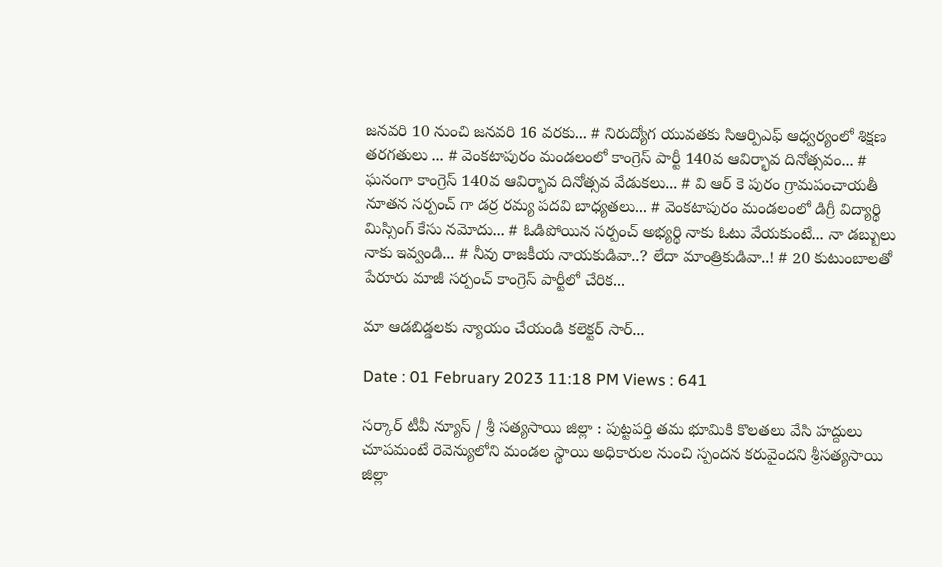జనవరి 10 నుంచి జనవరి 16 వరకు... # నిరుద్యోగ యువతకు సిఆర్పిఎఫ్ ఆధ్వర్యంలో శిక్షణ తరగతులు ... # వెంకటాపురం మండలంలో కాంగ్రెస్ పార్టీ 140వ ఆవిర్భావ దినోత్సవం... # ఘనంగా కాంగ్రెస్ 140వ ఆవిర్భావ దినోత్సవ వేడుకలు... # వి ఆర్ కె పురం గ్రామపంచాయతీ నూతన సర్పంచ్ గా డర్ర రమ్య పదవి బాధ్యతలు... # వెంకటాపురం మండలంలో డిగ్రీ విద్యార్థి మిస్సింగ్ కేసు నమోదు... # ఓడిపోయిన సర్పంచ్ అభ్యర్థి నాకు ఓటు వేయకుంటే... నా డబ్బులు నాకు ఇవ్వండి... # నీవు రాజకీయ నాయకుడివా..? లేదా మాంత్రికుడివా..! # 20 కుటుంబాలతో పేరూరు మాజీ సర్పంచ్ కాంగ్రెస్ పార్టీలో చేరిక...

మా ఆడబిడ్డలకు న్యాయం చేయండి కలెక్టర్ సార్...

Date : 01 February 2023 11:18 PM Views : 641

సర్కార్ టీవీ న్యూస్ / శ్రీ సత్యసాయి జిల్లా : పుట్టపర్తి తమ భూమికి కొలతలు వేసి హద్దులు చూపమంటే రెవెన్యులోని మండల స్థాయి అధికారుల నుంచి స్పందన కరువైందని శ్రీసత్యసాయి జిల్లా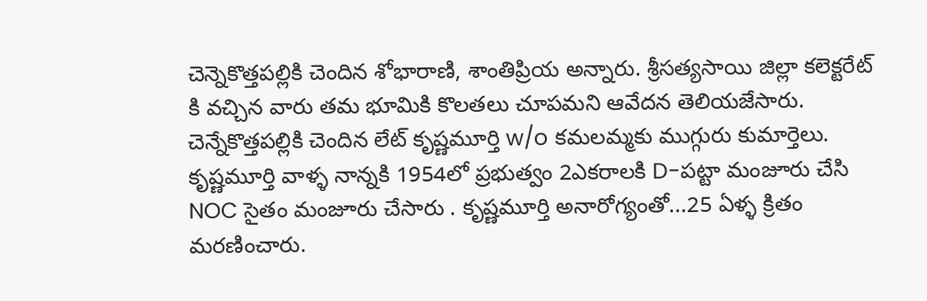చెన్నెకొత్తపల్లికి చెందిన శోభారాణి, శాంతిప్రియ అన్నారు. శ్రీసత్యసాయి జిల్లా కలెక్టరేట్ కి వచ్చిన వారు తమ భూమికి కొలతలు చూపమని ఆవేదన తెలియజేసారు. చెన్నేకొత్తపల్లికి చెందిన లేట్ కృష్ణమూర్తి w/o కమలమ్మకు ముగ్గురు కుమార్తెలు. కృష్ణమూర్తి వాళ్ళ నాన్నకి 1954లో ప్రభుత్వం 2ఎకరాలకి D-పట్టా మంజూరు చేసి NOC సైతం మంజూరు చేసారు . కృష్ణమూర్తి అనారోగ్యంతో...25 ఏళ్ళ క్రితం మరణించారు.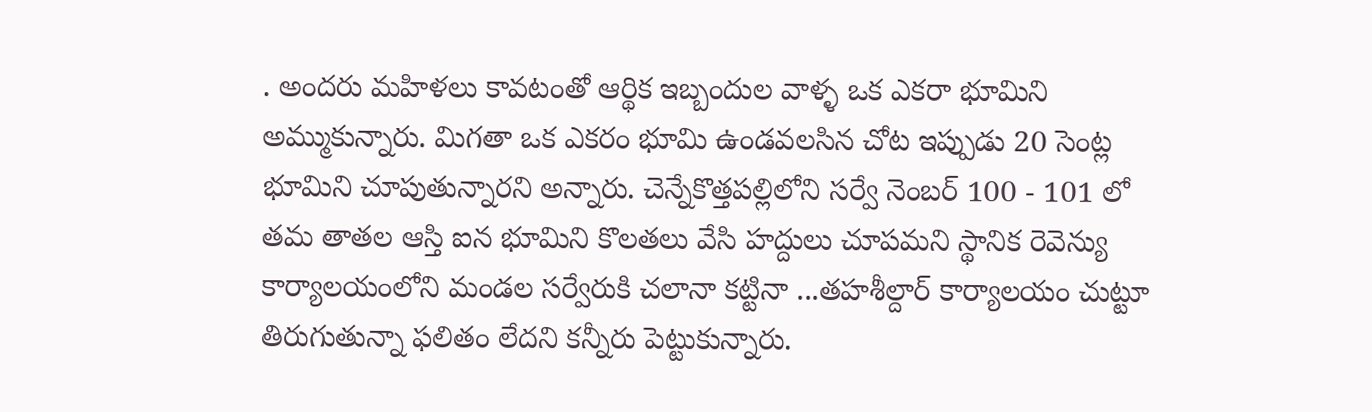. అందరు మహిళలు కావటంతో ఆర్థిక ఇబ్బందుల వాళ్ళ ఒక ఎకరా భూమిని అమ్ముకున్నారు. మిగతా ఒక ఎకరం భూమి ఉండవలసిన చోట ఇప్పుడు 20 సెంట్ల భూమిని చూపుతున్నారని అన్నారు. చెన్నేకొత్తపల్లిలోని సర్వే నెంబర్ 100 - 101 లో తమ తాతల ఆస్తి ఐన భూమిని కొలతలు వేసి హద్దులు చూపమని స్థానిక రెవెన్యు కార్యాలయంలోని మండల సర్వేరుకి చలానా కట్టినా ...తహశీల్దార్ కార్యాలయం చుట్టూ తిరుగుతున్నా ఫలితం లేదని కన్నీరు పెట్టుకున్నారు.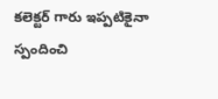కలెక్టర్ గారు ఇప్పటికైనా స్పందించి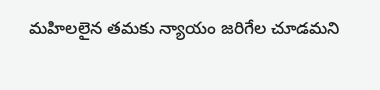మహిలలైన తమకు న్యాయం జరిగేల చూడమని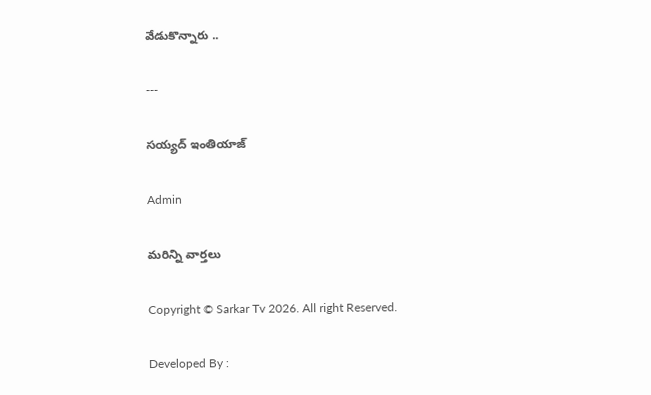వేడుకొన్నారు ..

---

సయ్యద్ ఇంతియాజ్

Admin

మరిన్ని వార్తలు

Copyright © Sarkar Tv 2026. All right Reserved.

Developed By :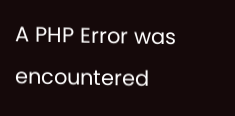A PHP Error was encountered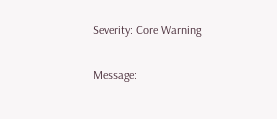Severity: Core Warning

Message: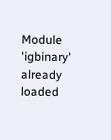Module 'igbinary' already loaded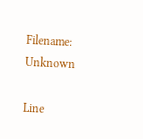Filename: Unknown

Line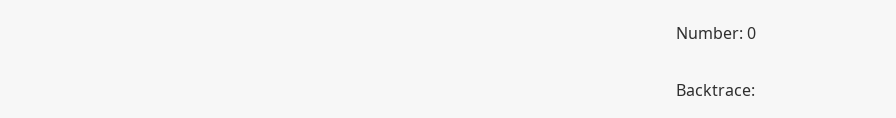Number: 0

Backtrace: